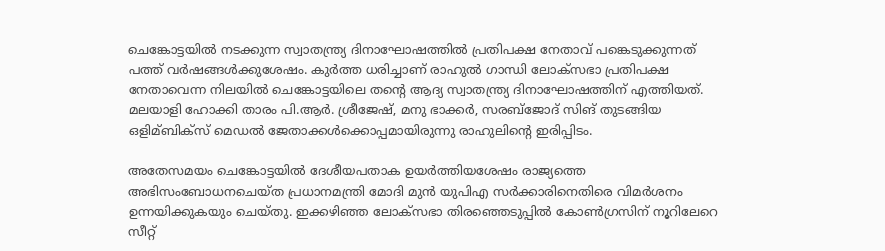ചെങ്കോട്ടയില്‍ നടക്കുന്ന സ്വാതന്ത്ര്യ ദിനാഘോഷത്തില്‍ പ്രതിപക്ഷ നേതാവ് പങ്കെടുക്കുന്നത് പത്ത് വർഷങ്ങള്‍ക്കുശേഷം. കുർത്ത ധരിച്ചാണ് രാഹുല്‍ ഗാന്ധി ലോക്സഭാ പ്രതിപക്ഷ നേതാവെന്ന നിലയില്‍ ചെങ്കോട്ടയിലെ തന്റെ ആദ്യ സ്വാതന്ത്ര്യ ദിനാഘോഷത്തിന് എത്തിയത്. മലയാളി ഹോക്കി താരം പി.ആർ. ശ്രീജേഷ്, മനു ഭാക്കർ, സരബ്ജോദ് സിങ് തുടങ്ങിയ ഒളിമ്ബിക്സ് മെഡല്‍ ജേതാക്കള്‍ക്കൊപ്പമായിരുന്നു രാഹുലിന്റെ ഇരിപ്പിടം.

അതേസമയം ചെങ്കോട്ടയില്‍ ദേശീയപതാക ഉയർത്തിയശേഷം രാജ്യത്തെ അഭിസംബോധനചെയ്ത പ്രധാനമന്ത്രി മോദി മുൻ യുപിഎ സർക്കാരിനെതിരെ വിമർശനം ഉന്നയിക്കുകയും ചെയ്തു. ഇക്കഴിഞ്ഞ ലോക്സഭാ തിരഞ്ഞെടുപ്പില്‍ കോണ്‍ഗ്രസിന് നൂറിലേറെ സീറ്റ്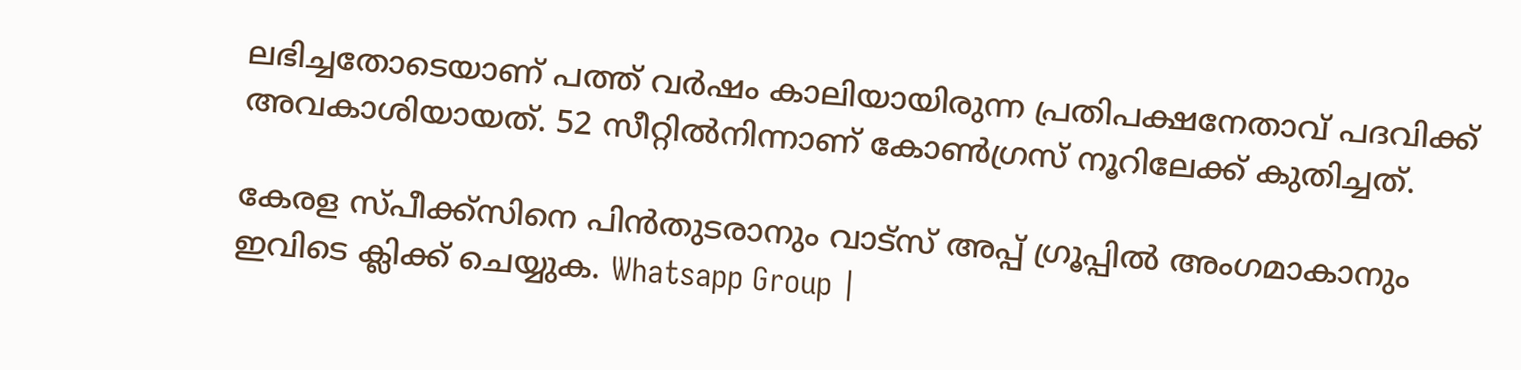ലഭിച്ചതോടെയാണ് പത്ത് വർഷം കാലിയായിരുന്ന പ്രതിപക്ഷനേതാവ് പദവിക്ക് അവകാശിയായത്. 52 സീറ്റില്‍നിന്നാണ് കോണ്‍ഗ്രസ് നൂറിലേക്ക് കുതിച്ചത്.

കേരള സ്പീക്ക്സിനെ പിൻതുടരാനും വാട്സ് അപ്പ് ഗ്രൂപ്പിൽ അംഗമാകാനും ഇവിടെ ക്ലിക്ക് ചെയ്യുക. Whatsapp Group |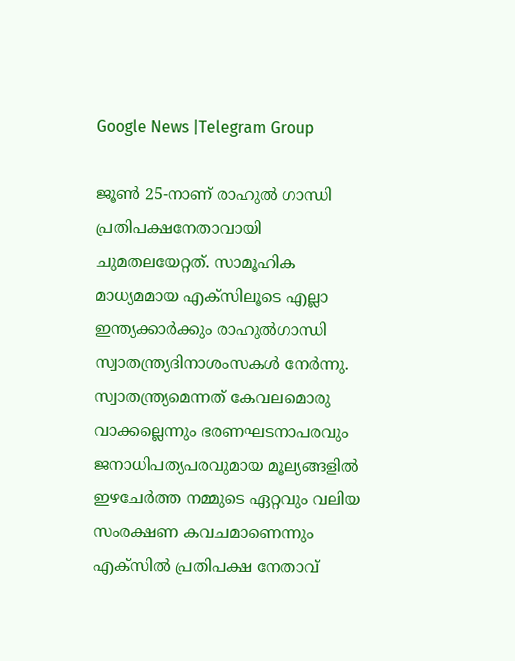Google News |Telegram Group

ജൂണ്‍ 25-നാണ് രാഹുല്‍ ഗാന്ധി പ്രതിപക്ഷനേതാവായി ചുമതലയേറ്റത്. സാമൂഹിക മാധ്യമമായ എക്സിലൂടെ എല്ലാ ഇന്ത്യക്കാർക്കും രാഹുല്‍ഗാന്ധി സ്വാതന്ത്ര്യദിനാശംസകള്‍ നേർന്നു. സ്വാതന്ത്ര്യമെന്നത് കേവലമൊരു വാക്കല്ലെന്നും ഭരണഘടനാപരവും ജനാധിപത്യപരവുമായ മൂല്യങ്ങളില്‍ ഇഴചേർത്ത നമ്മുടെ ഏറ്റവും വലിയ സംരക്ഷണ കവചമാണെന്നും എക്സില്‍ പ്രതിപക്ഷ നേതാവ്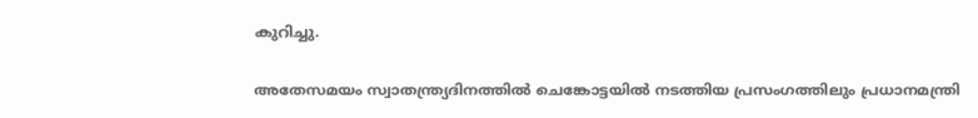കുറിച്ചു.

അതേസമയം സ്വാതന്ത്ര്യദിനത്തില്‍ ചെങ്കോട്ടയില്‍ നടത്തിയ പ്രസംഗത്തിലും പ്രധാനമന്ത്രി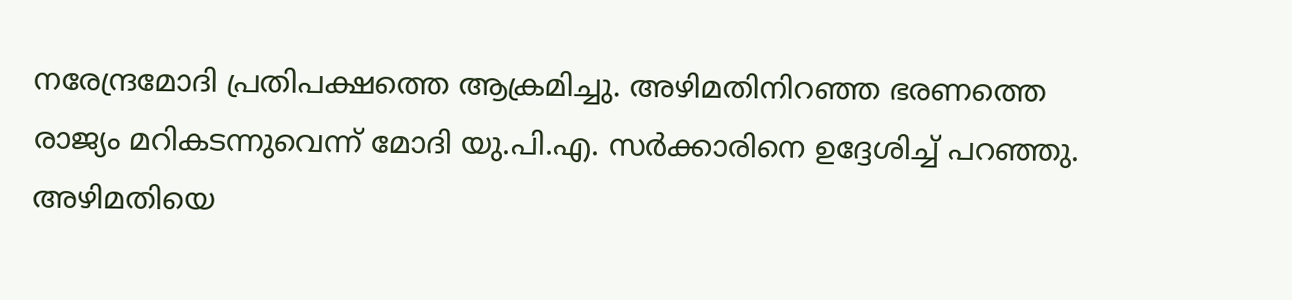നരേന്ദ്രമോദി പ്രതിപക്ഷത്തെ ആക്രമിച്ചു. അഴിമതിനിറഞ്ഞ ഭരണത്തെ രാജ്യം മറികടന്നുവെന്ന് മോദി യു.പി.എ. സർക്കാരിനെ ഉദ്ദേശിച്ച്‌ പറഞ്ഞു. അഴിമതിയെ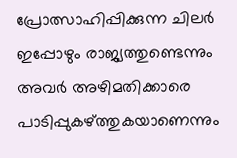പ്രോത്സാഹിപ്പിക്കുന്ന ചിലർ ഇപ്പോഴും രാജ്യത്തുണ്ടെന്നും അവർ അഴിമതിക്കാരെ പാടിപ്പുകഴ്ത്തുകയാണെന്നും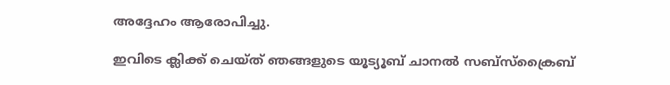അദ്ദേഹം ആരോപിച്ചു.

ഇവിടെ ക്ലിക്ക് ചെയ്ത് ഞങ്ങളുടെ യൂട്യൂബ് ചാനൽ സബ്സ്ക്രൈബ്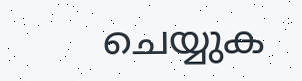ചെയ്യുക